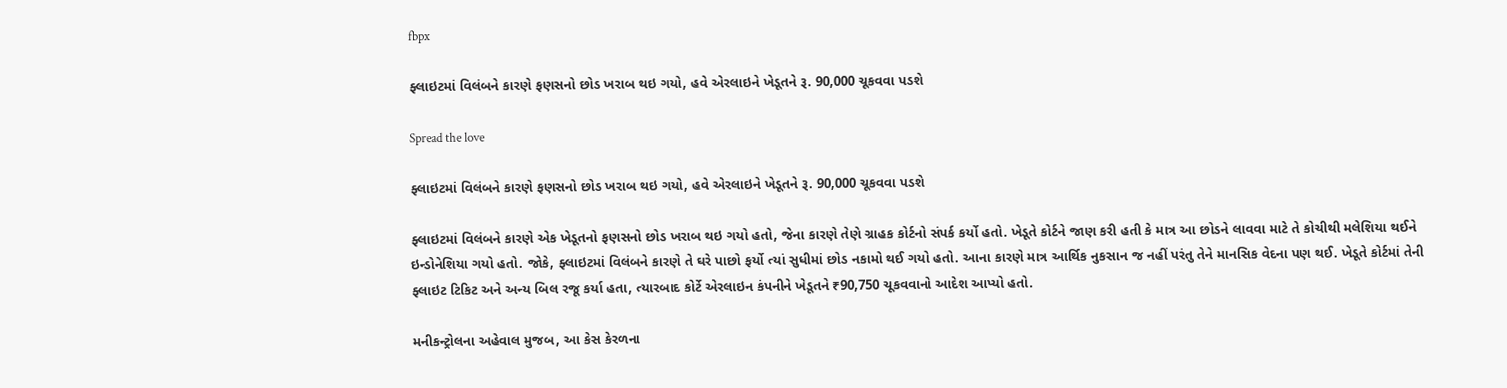fbpx

ફ્લાઇટમાં વિલંબને કારણે ફણસનો છોડ ખરાબ થઇ ગયો, હવે એરલાઇને ખેડૂતને રૂ. 90,000 ચૂકવવા પડશે

Spread the love

ફ્લાઇટમાં વિલંબને કારણે ફણસનો છોડ ખરાબ થઇ ગયો, હવે એરલાઇને ખેડૂતને રૂ. 90,000 ચૂકવવા પડશે

ફ્લાઇટમાં વિલંબને કારણે એક ખેડૂતનો ફણસનો છોડ ખરાબ થઇ ગયો હતો, જેના કારણે તેણે ગ્રાહક કોર્ટનો સંપર્ક કર્યો હતો. ખેડૂતે કોર્ટને જાણ કરી હતી કે માત્ર આ છોડને લાવવા માટે તે કોચીથી મલેશિયા થઈને ઇન્ડોનેશિયા ગયો હતો. જોકે, ફ્લાઇટમાં વિલંબને કારણે તે ઘરે પાછો ફર્યો ત્યાં સુધીમાં છોડ નકામો થઈ ગયો હતો. આના કારણે માત્ર આર્થિક નુકસાન જ નહીં પરંતુ તેને માનસિક વેદના પણ થઈ. ખેડૂતે કોર્ટમાં તેની ફ્લાઇટ ટિકિટ અને અન્ય બિલ રજૂ કર્યા હતા, ત્યારબાદ કોર્ટે એરલાઇન કંપનીને ખેડૂતને ₹90,750 ચૂકવવાનો આદેશ આપ્યો હતો.

મનીકન્ટ્રોલના અહેવાલ મુજબ, આ કેસ કેરળના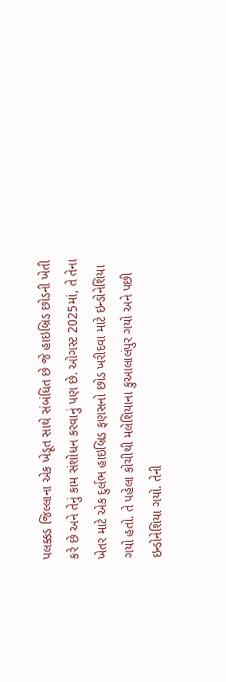પલક્કડ જિલ્લાના એક ખેડૂત સાથે સંબંધિત છે જે હાઇબ્રિડ છોડની ખેતી કરે છે અને તેનું કામ સંશોધન કરવાનું પણ છે. ઓગસ્ટ 2025માં, તે તેના ખેતર માટે એક દુર્લભ હાઇબ્રિડ ફણસનો છોડ ખરીદવા માટે ઇન્ડોનેશિયા ગયો હતો. તે પહેલા કોચીથી મલેશિયાના કુઆલાલંપુર ગયો અને પછી ઇન્ડોનેશિયા ગયો. તેની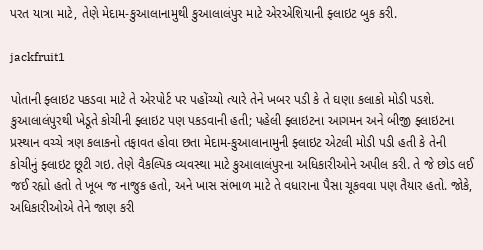પરત યાત્રા માટે, તેણે મેદામ-કુઆલાનામુથી કુઆલાલંપુર માટે એરએશિયાની ફ્લાઇટ બુક કરી.

jackfruit1

પોતાની ફ્લાઇટ પકડવા માટે તે એરપોર્ટ પર પહોંચ્યો ત્યારે તેને ખબર પડી કે તે ઘણા કલાકો મોડી પડશે. કુઆલાલંપુરથી ખેડૂતે કોચીની ફ્લાઇટ પણ પકડવાની હતી; પહેલી ફ્લાઇટના આગમન અને બીજી ફ્લાઇટના પ્રસ્થાન વચ્ચે ત્રણ કલાકનો તફાવત હોવા છતા મેદામ-કુઆલાનામુની ફ્લાઇટ એટલી મોડી પડી હતી કે તેની કોચીનું ફ્લાઇટ છૂટી ગઇ. તેણે વૈકલ્પિક વ્યવસ્થા માટે કુઆલાલંપુરના અધિકારીઓને અપીલ કરી. તે જે છોડ લઈ જઈ રહ્યો હતો તે ખૂબ જ નાજુક હતો, અને ખાસ સંભાળ માટે તે વધારાના પૈસા ચૂકવવા પણ તૈયાર હતો. જોકે, અધિકારીઓએ તેને જાણ કરી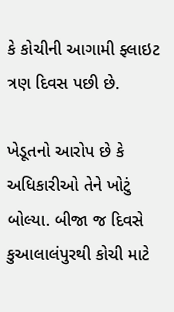કે કોચીની આગામી ફ્લાઇટ ત્રણ દિવસ પછી છે.

ખેડૂતનો આરોપ છે કે અધિકારીઓ તેને ખોટું બોલ્યા. બીજા જ દિવસે કુઆલાલંપુરથી કોચી માટે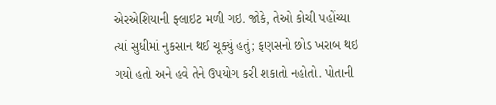એરએશિયાની ફ્લાઇટ મળી ગઇ. જોકે, તેઓ કોચી પહોંચ્યા ત્યાં સુધીમાં નુકસાન થઈ ચૂક્યું હતું; ફણસનો છોડ ખરાબ થઇ ગયો હતો અને હવે તેને ઉપયોગ કરી શકાતો નહોતો. પોતાની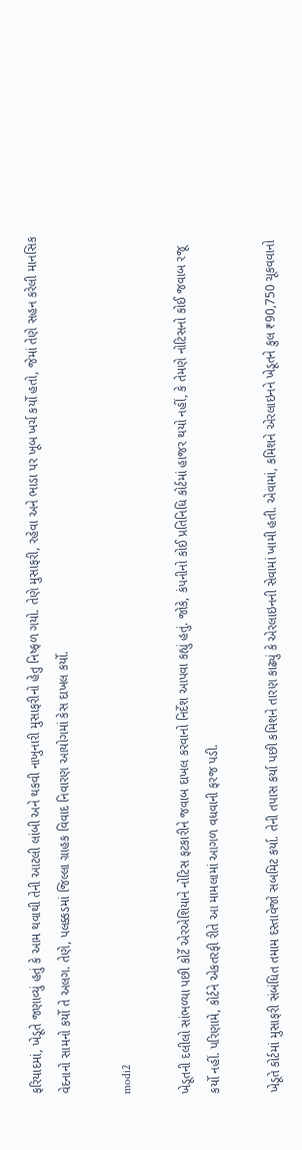ફરિયાદમાં, ખેડૂતે જણાવ્યું હતું કે આમ થવાથી તેની આટલી લાંબી અને થકવી નાખુનારી મુસાફરીનો હેતુ નિષ્ફળ ગયો. તેણે મુસાફરી, રહેવા અને ભાડા પર ખૂબ ખર્ચ કર્યો હતો, જેમાં તેણે સહન કરેલી માનસિક વેદનાનો સામનો કર્યો તે અલગ. તેણે, પલક્કડમાં જિલ્લા ગ્રાહક વિવાદ નિવારણ આયોગમાં કેસ દાખલ કર્યો.

modi2

ખેડૂતની દલીલો સાંભળ્યા પછી કોર્ટે એરએશિયાને નોટિસ ફટકારીને જવાબ દાખલ કરવાનો નિર્દેશ આપવા કહ્યું હતું. જોકે, કંપનીનો કોઈ પ્રતિનિધિ કોર્ટમાં હાજર થયો નહીં, કે તેમણે નોટિસનો કોઈ જવાબ રજૂ કર્યો નહીં. પરિણામે, કોર્ટને એકતરફી રીતે આ મામલામાં આગળ વધવાની ફરજ પડી.

ખેડૂતે કોર્ટમાં મુસાફરી સંબંધિત તમામ દસ્તાવેજો સબમિટ કર્યા. તેની તપાસ કર્યા પછી કમિશને તારણ કાઢ્યું કે એરલાઇનની સેવામાં ખામી હતી. એવામાં, કમિશને એરલાઇનને ખેડૂતને કુલ ₹90,750 ચૂકવવાનો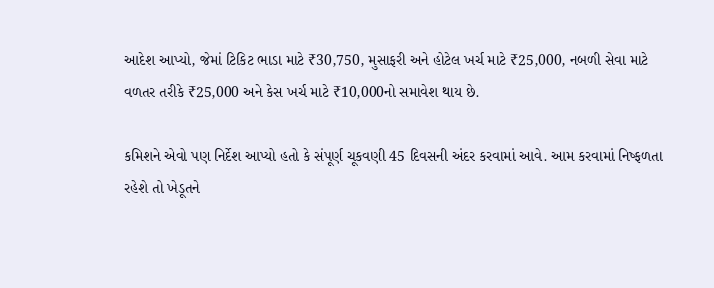આદેશ આપ્યો, જેમાં ટિકિટ ભાડા માટે ₹30,750, મુસાફરી અને હોટેલ ખર્ચ માટે ₹25,000, નબળી સેવા માટે વળતર તરીકે ₹25,000 અને કેસ ખર્ચ માટે ₹10,000નો સમાવેશ થાય છે.

કમિશને એવો પણ નિર્દેશ આપ્યો હતો કે સંપૂર્ણ ચૂકવણી 45 દિવસની અંદર કરવામાં આવે. આમ કરવામાં નિષ્ફળતા રહેશે તો ખેડૂતને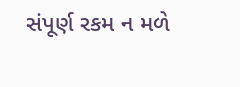સંપૂર્ણ રકમ ન મળે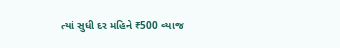ત્યાં સુધી દર મહિને ₹500 વ્યાજ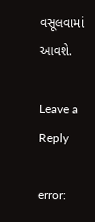વસૂલવામાં આવશે.

Leave a Reply

error: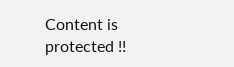Content is protected !!